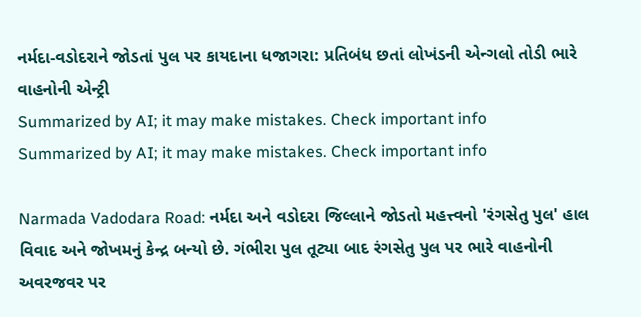નર્મદા-વડોદરાને જોડતાં પુલ પર કાયદાના ધજાગરા: પ્રતિબંધ છતાં લોખંડની એન્ગલો તોડી ભારે વાહનોની એન્ટ્રી
Summarized by AI; it may make mistakes. Check important info
Summarized by AI; it may make mistakes. Check important info

Narmada Vadodara Road: નર્મદા અને વડોદરા જિલ્લાને જોડતો મહત્ત્વનો 'રંગસેતુ પુલ' હાલ વિવાદ અને જોખમનું કેન્દ્ર બન્યો છે. ગંભીરા પુલ તૂટ્યા બાદ રંગસેતુ પુલ પર ભારે વાહનોની અવરજવર પર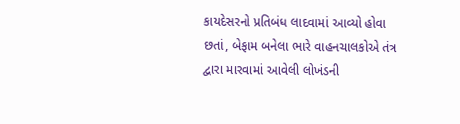કાયદેસરનો પ્રતિબંધ લાદવામાં આવ્યો હોવા છતાં, બેફામ બનેલા ભારે વાહનચાલકોએ તંત્ર દ્વારા મારવામાં આવેલી લોખંડની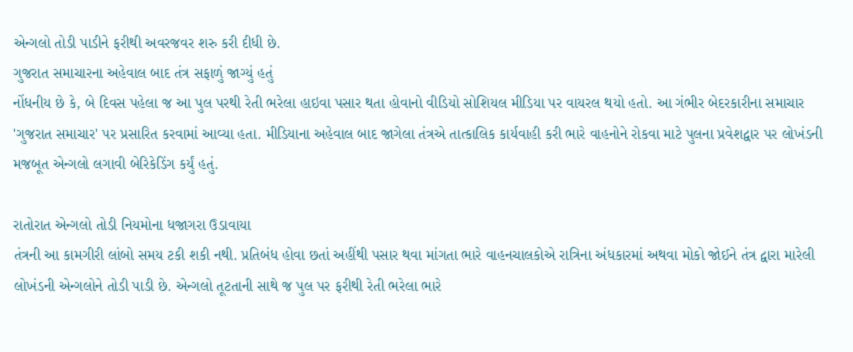એન્ગલો તોડી પાડીને ફરીથી અવરજવર શરુ કરી દીધી છે.
ગુજરાત સમાચારના અહેવાલ બાદ તંત્ર સફાળું જાગ્યું હતું
નોંધનીય છે કે, બે દિવસ પહેલા જ આ પુલ પરથી રેતી ભરેલા હાઇવા પસાર થતા હોવાનો વીડિયો સોશિયલ મીડિયા પર વાયરલ થયો હતો. આ ગંભીર બેદરકારીના સમાચાર 'ગુજરાત સમાચાર' પર પ્રસારિત કરવામાં આવ્યા હતા. મીડિયાના અહેવાલ બાદ જાગેલા તંત્રએ તાત્કાલિક કાર્યવાહી કરી ભારે વાહનોને રોકવા માટે પુલના પ્રવેશદ્વાર પર લોખંડની મજબૂત એન્ગલો લગાવી બેરિકેડિંગ કર્યું હતું.

રાતોરાત એન્ગલો તોડી નિયમોના ધજાગરા ઉડાવાયા
તંત્રની આ કામગીરી લાંબો સમય ટકી શકી નથી. પ્રતિબંધ હોવા છતાં અહીંથી પસાર થવા માંગતા ભારે વાહનચાલકોએ રાત્રિના અંધકારમાં અથવા મોકો જોઈને તંત્ર દ્વારા મારેલી લોખંડની એન્ગલોને તોડી પાડી છે. એન્ગલો તૂટતાની સાથે જ પુલ પર ફરીથી રેતી ભરેલા ભારે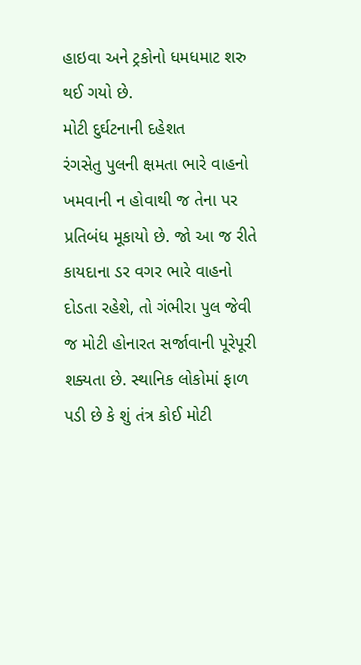હાઇવા અને ટ્રકોનો ધમધમાટ શરુ થઈ ગયો છે.
મોટી દુર્ઘટનાની દહેશત
રંગસેતુ પુલની ક્ષમતા ભારે વાહનો ખમવાની ન હોવાથી જ તેના પર પ્રતિબંધ મૂકાયો છે. જો આ જ રીતે કાયદાના ડર વગર ભારે વાહનો દોડતા રહેશે, તો ગંભીરા પુલ જેવી જ મોટી હોનારત સર્જાવાની પૂરેપૂરી શક્યતા છે. સ્થાનિક લોકોમાં ફાળ પડી છે કે શું તંત્ર કોઈ મોટી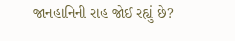જાનહાનિની રાહ જોઈ રહ્યું છે?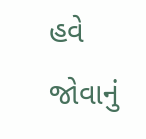હવે જોવાનું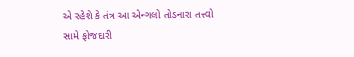એ રહેશે કે તંત્ર આ એન્ગલો તોડનારા તત્ત્વો સામે ફોજદારી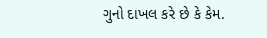ગુનો દાખલ કરે છે કે કેમ.